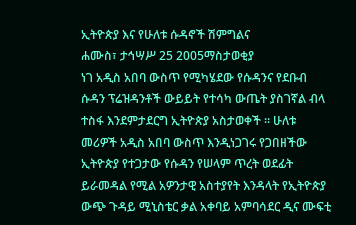ኢትዮጵያ እና የሁለቱ ሱዳኖች ሽምግልና
ሐሙስ፣ ታኅሣሥ 25 2005ማስታወቂያ
ነገ አዲስ አበባ ውስጥ የሚካሄደው የሱዳንና የደቡብ ሱዳን ፕሬዝዳንቶች ውይይት የተሳካ ውጤት ያስገኛል ብላ ተስፋ እንደምታደርግ ኢትዮጵያ አስታወቀች ። ሁለቱ መሪዎች አዲስ አበባ ውስጥ እንዲነጋገሩ የጋበዘችው ኢትዮጵያ የተጋታው የሱዳን የሠላም ጥረት ወደፊት ይራመዳል የሚል አዎንታዊ አስተያየት እንዳላት የኢትዮጵያ ውጭ ጉዳይ ሚኒስቴር ቃል አቀባይ አምባሳደር ዲና ሙፍቲ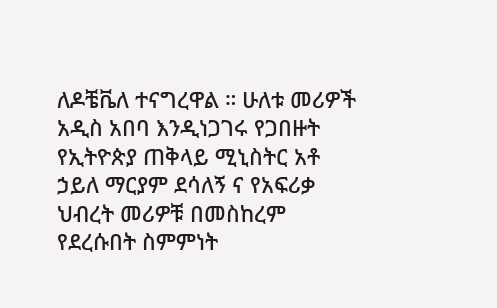ለዶቼቬለ ተናግረዋል ። ሁለቱ መሪዎች አዲስ አበባ እንዲነጋገሩ የጋበዙት የኢትዮጵያ ጠቅላይ ሚኒስትር አቶ ኃይለ ማርያም ደሳለኝ ና የአፍሪቃ ህብረት መሪዎቹ በመስከረም የደረሱበት ስምምነት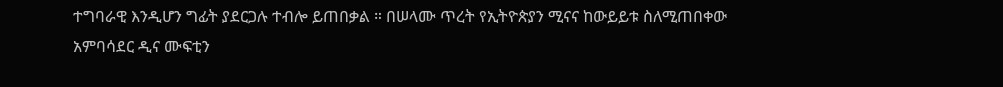ተግባራዊ እንዲሆን ግፊት ያደርጋሉ ተብሎ ይጠበቃል ። በሠላሙ ጥረት የኢትዮጵያን ሚናና ከውይይቱ ስለሚጠበቀው አምባሳደር ዲና ሙፍቲን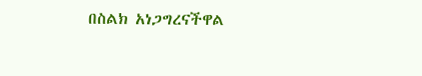በስልክ አነጋግረናችዋል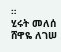።
ሂሩት መለሰ
ሸዋዬ ለገሠ